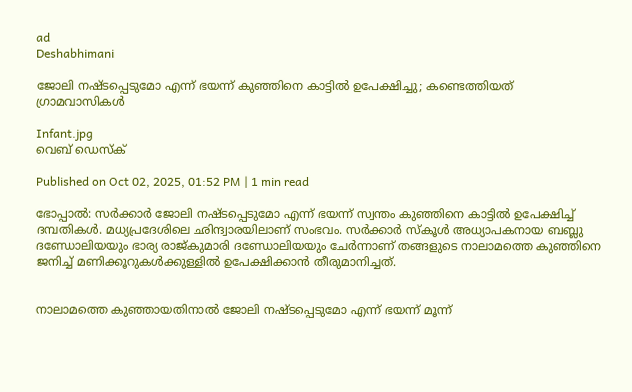ad
Deshabhimani

ജോലി നഷ്ടപ്പെടുമോ എന്ന് ഭയന്ന് കുഞ്ഞിനെ കാട്ടിൽ ഉപേക്ഷിച്ചു; കണ്ടെത്തിയത് ഗ്രാമവാസികൾ

Infant.jpg
വെബ് ഡെസ്ക്

Published on Oct 02, 2025, 01:52 PM | 1 min read

ഭോപ്പാൽ: സർക്കാർ ജോലി നഷ്ടപ്പെടുമോ എന്ന് ഭയന്ന് സ്വന്തം കുഞ്ഞിനെ കാട്ടിൽ ഉപേക്ഷിച്ച് ദമ്പതികൾ. മധ്യപ്രദേശിലെ ഛിന്ദ്വാരയിലാണ് സംഭവം. സർക്കാർ സ്കൂൾ അധ്യാപകനായ ബബ്ലു ദണ്ഡോലിയയും ഭാര്യ രാജ്കുമാരി ദണ്ഡോലിയയും ചേർന്നാണ് തങ്ങളുടെ നാലാമത്തെ കുഞ്ഞിനെ ജനിച്ച് മണിക്കൂറുകൾക്കുള്ളിൽ ഉപേക്ഷിക്കാൻ തീരുമാനിച്ചത്.


നാലാമത്തെ കുഞ്ഞായതിനാൽ ജോലി നഷ്ടപ്പെടുമോ എന്ന് ഭയന്ന് മൂന്ന്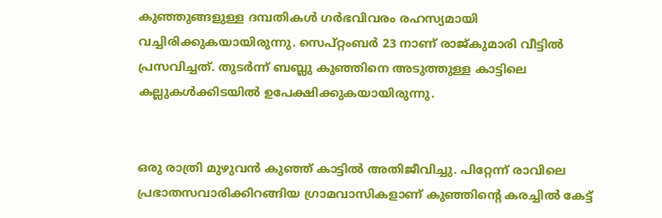കുഞ്ഞുങ്ങളുള്ള ദമ്പതികൾ ഗർഭവിവരം രഹസ്യമായി വച്ചിരിക്കുകയായിരുന്നു. സെപ്റ്റംബർ 23 നാണ് രാജ്‌കുമാരി വീട്ടിൽ പ്രസവിച്ചത്. തുടർന്ന് ബബ്ലു കുഞ്ഞിനെ അടുത്തുള്ള കാട്ടിലെ കല്ലുകൾക്കിടയിൽ ഉപേക്ഷിക്കുകയായിരുന്നു.


ഒരു രാത്രി മുഴുവൻ കുഞ്ഞ് കാട്ടിൽ അതിജീവിച്ചു. പിറ്റേന്ന് രാവിലെ പ്രഭാതസവാരിക്കിറങ്ങിയ ഗ്രാമവാസികളാണ് കുഞ്ഞിന്റെ കരച്ചിൽ കേട്ട്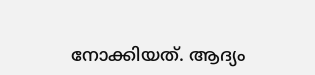നോക്കിയത്. ആദ്യം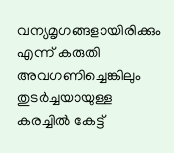വന്യമൃഗങ്ങളായിരിക്കും എന്ന് കരുതി അവഗണിച്ചെങ്കിലും തുടർച്ചയായുള്ള കരച്ചിൽ കേട്ട്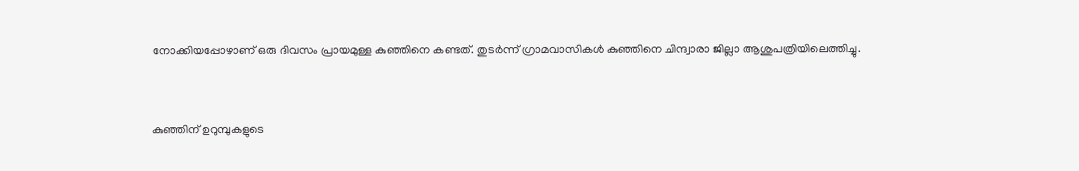നോക്കിയപ്പോഴാണ് ഒരു ദിവസം പ്രായമുള്ള കുഞ്ഞിനെ കണ്ടത്. തുടർന്ന് ഗ്രാമവാസികൾ കുഞ്ഞിനെ ചിന്ദ്വാരാ ജില്ലാ ആശുപത്രിയിലെത്തിച്ചു.


കുഞ്ഞിന് ഉറുമ്പുകളുടെ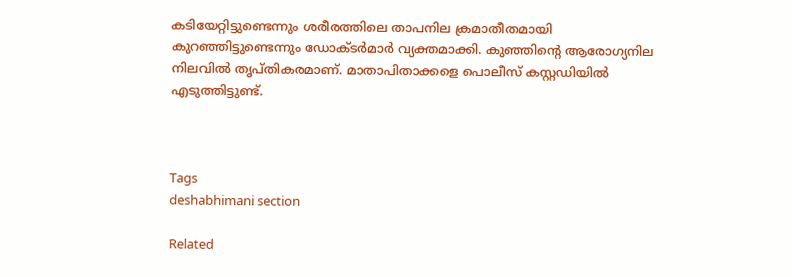കടിയേറ്റിട്ടുണ്ടെന്നും ശരീരത്തിലെ താപനില ക്രമാതീതമായി കുറഞ്ഞിട്ടുണ്ടെന്നും ഡോക്ടർമാർ വ്യക്തമാക്കി. കുഞ്ഞിന്റെ ആരോഗ്യനില നിലവിൽ തൃപ്തികരമാണ്. മാതാപിതാക്കളെ പൊലീസ് കസ്റ്റഡിയിൽ എടുത്തിട്ടുണ്ട്.



Tags
deshabhimani section

Related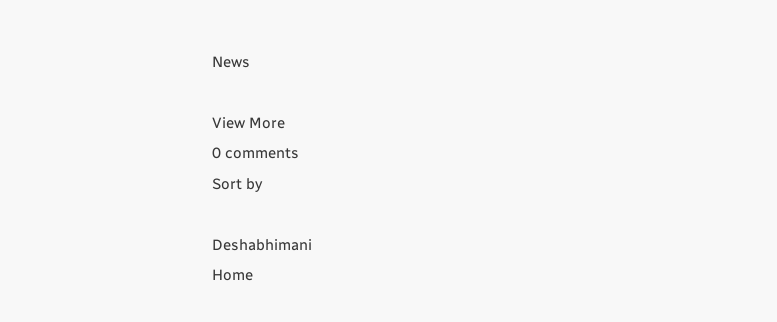News

View More
0 comments
Sort by

Deshabhimani
Home